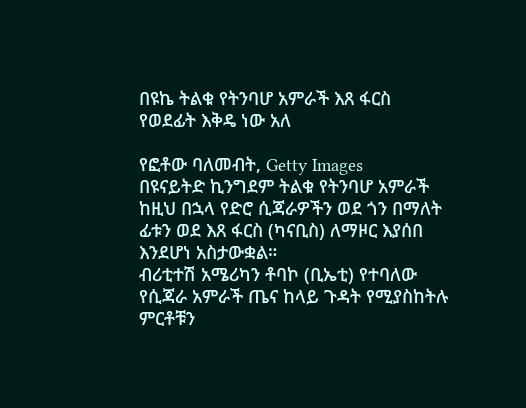በዩኬ ትልቁ የትንባሆ አምራች እጸ ፋርስ የወደፊት እቅዴ ነው አለ

የፎቶው ባለመብት, Getty Images
በዩናይትድ ኪንግደም ትልቁ የትንባሆ አምራች ከዚህ በኋላ የድሮ ሲጃራዎችን ወደ ጎን በማለት ፊቱን ወደ እጸ ፋርስ (ካናቢስ) ለማዞር እያሰበ እንደሆነ አስታውቋል።
ብሪቲተሽ አሜሪካን ቶባኮ (ቢኤቲ) የተባለው የሲጃራ አምራች ጤና ከላይ ጉዳት የሚያስከትሉ ምርቶቹን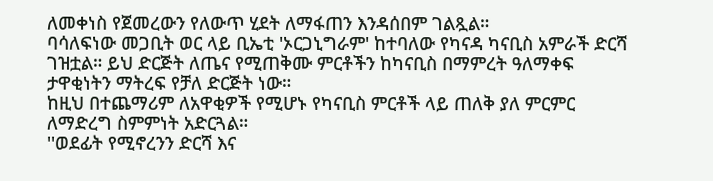ለመቀነስ የጀመረውን የለውጥ ሂደት ለማፋጠን እንዳሰበም ገልጿል።
ባሳለፍነው መጋቢት ወር ላይ ቢኤቲ 'ኦርጋኒግራም' ከተባለው የካናዳ ካናቢስ አምራች ድርሻ ገዝቷል። ይህ ድርጅት ለጤና የሚጠቅሙ ምርቶችን ከካናቢስ በማምረት ዓለማቀፍ ታዋቂነትን ማትረፍ የቻለ ድርጅት ነው።
ከዚህ በተጨማሪም ለአዋቂዎች የሚሆኑ የካናቢስ ምርቶች ላይ ጠለቅ ያለ ምርምር ለማድረግ ስምምነት አድርጓል።
''ወደፊት የሚኖረንን ድርሻ እና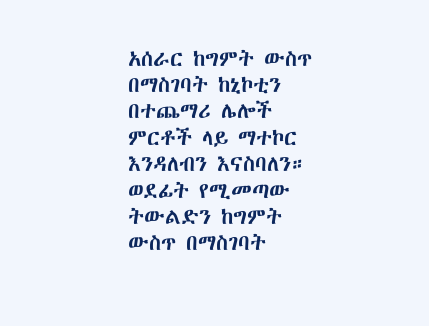አሰራር ከግምት ውስጥ በማስገባት ከኒኮቲን በተጨማሪ ሌሎች ምርቶች ላይ ማተኮር እንዳለብን እናስባለን።
ወደፊት የሚመጣው ትውልድን ከግምት ውስጥ በማስገባት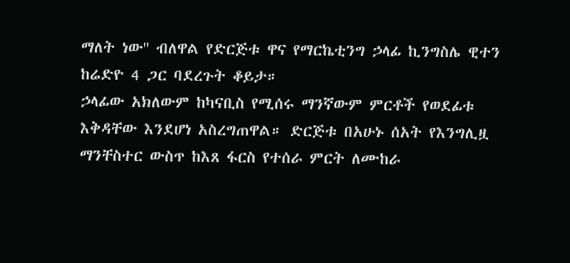ማለት ነው'' ብለዋል የድርጅቱ ዋና የማርኬቲንግ ኃላፊ ኪንግስሌ ዊተን ከሬድዮ 4 ጋር ባደረጉት ቆይታ።
ኃላፊው አክለውም ከካናቢስ የሚሰሩ ማንኛውም ምርቶች የወደፊቱ እቅዳቸው እንደሆነ አስረግጠዋል። ድርጅቱ በአሁኑ ሰአት የእንግሊዟ ማንቸስተር ውስጥ ከእጸ ፋርስ የተሰራ ምርት ለሙከራ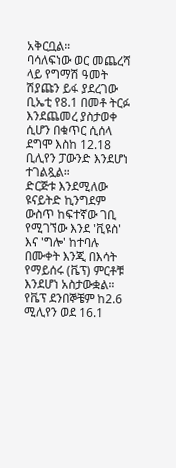አቅርቧል።
ባሳለፍነው ወር መጨረሻ ላይ የግማሽ ዓመት ሽያጩን ይፋ ያደረገው ቢኤቲ የ8.1 በመቶ ትርፉ እንደጨመረ ያስታወቀ ሲሆን በቁጥር ሲሰላ ደግሞ እስከ 12.18 ቢሊየን ፓውንድ እንደሆነ ተገልጿል።
ድርጅቱ እንደሚለው ዩናይትድ ኪንግደም ውስጥ ከፍተኛው ገቢ የሚገኘው እንደ 'ቪዩስ' እና 'ግሎ' ከተባሉ በሙቀት እንጂ በእሳት የማይሰሩ (ቬፕ) ምርቶቹ እንደሆነ አስታውቋል።
የቬፕ ደንበኞቼም ከ2.6 ሚሊየን ወደ 16.1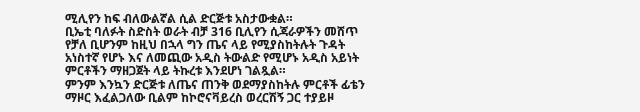ሚሊየን ከፍ ብለውልኛል ሲል ድርጅቱ አስታውቋል።
ቢኤቲ ባለፉት ስድስት ወራት ብቻ 316 ቢሊየን ሲጃራዎችን መሸጥ የቻለ ቢሆንም ከዚህ በኋላ ግን ጤና ላይ የሚያስከትሉት ጉዳት አነስተኛ የሆኑ እና ለመጪው አዲስ ትውልድ የሚሆኑ አዲስ አይነት ምርቶችን ማዘጋጀት ላይ ትኩረቱ እንደሆነ ገልጿል።
ምንም እንኳን ድርጅቱ ለጤና ጠንቅ ወደማያስከትሉ ምርቶች ፊቴን ማዞር እፈልጋለው ቢልም ከኮሮናቫይረስ ወረርሽኝ ጋር ተያይዞ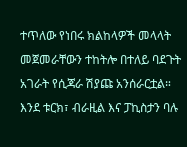ተጥለው የነበሩ ክልከላዎች መላላት መጀመራቸውን ተከትሎ በተለይ ባደጉት አገራት የሲጃራ ሽያጩ አንሰራርቷል።
እንደ ቱርክ፣ ብራዚል እና ፓኪስታን ባሉ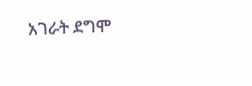አገራት ደግሞ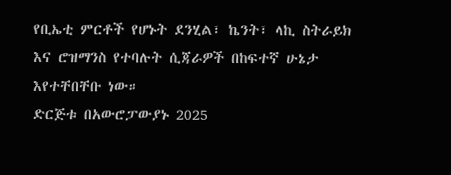የቢኤቲ ምርቶች የሆኑት ደንሂል፣ ኬንት፣ ላኪ ስትራይክ እና ሮዝማንስ የተባሉት ሲጃራዎች በከፍተኛ ሁኔታ እየተቸበቸቡ ነው።
ድርጅቱ በአውሮፓውያኑ 2025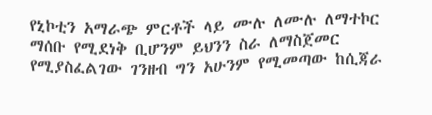የኒኮቲን አማራጭ ምርቶች ላይ ሙሉ ለሙሉ ለማተኮር ማሰቡ የሚደነቅ ቢሆንም ይህንን ስራ ለማስጀመር የሚያስፈልገው ገንዘብ ግን አሁንም የሚመጣው ከሲጃራ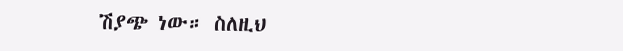ሽያጭ ነው። ስለዚህ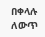በቀላሉ ለውጥ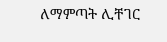ለማምጣት ሊቸገር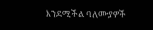እንደሚችል ባለሙያዎች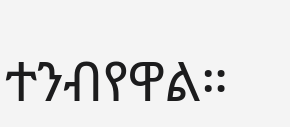ተንብየዋል።